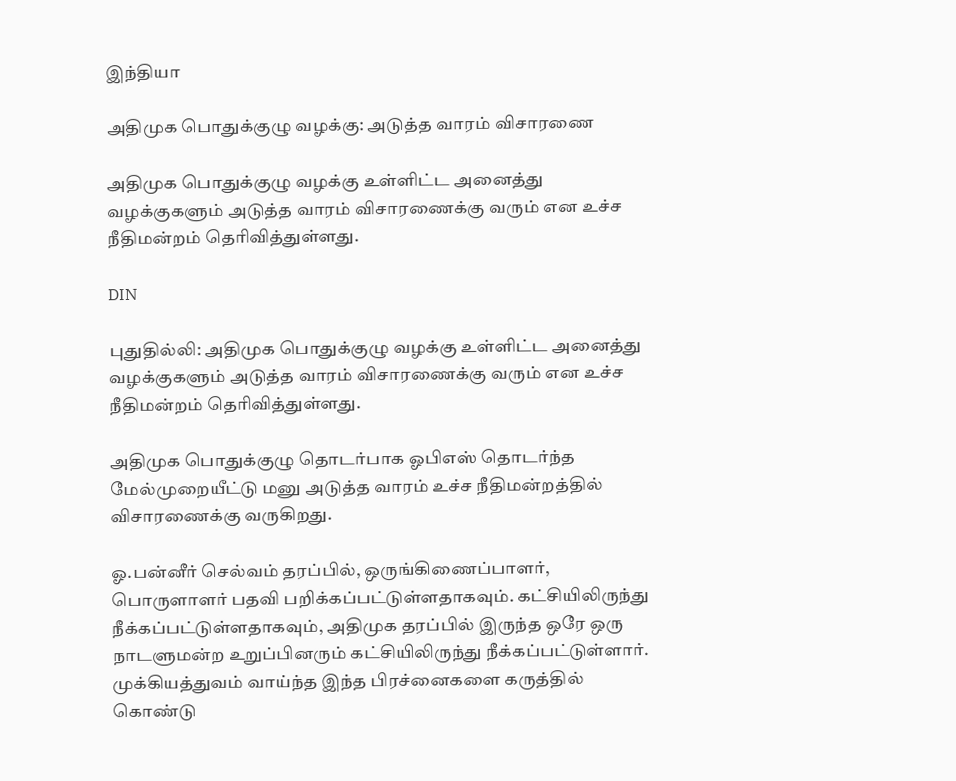இந்தியா

அதிமுக பொதுக்குழு வழக்கு: அடுத்த வாரம் விசாரணை

அதிமுக பொதுக்குழு வழக்கு உள்ளிட்ட அனைத்து வழக்குகளும் அடுத்த வாரம் விசாரணைக்கு வரும் என உச்ச நீதிமன்றம் தெரிவித்துள்ளது.

DIN

புதுதில்லி: அதிமுக பொதுக்குழு வழக்கு உள்ளிட்ட அனைத்து வழக்குகளும் அடுத்த வாரம் விசாரணைக்கு வரும் என உச்ச நீதிமன்றம் தெரிவித்துள்ளது.

அதிமுக பொதுக்குழு தொடர்பாக ஓபிஎஸ் தொடர்ந்த மேல்முறையீட்டு மனு அடுத்த வாரம் உச்ச நீதிமன்றத்தில் விசாரணைக்கு வருகிறது.

ஓ.பன்னீர் செல்வம் தரப்பில், ஒருங்கிணைப்பாளர், பொருளாளர் பதவி பறிக்கப்பட்டுள்ளதாகவும். கட்சியிலிருந்து நீக்கப்பட்டுள்ளதாகவும், அதிமுக தரப்பில் இருந்த ஒரே ஒரு நாடளுமன்ற உறுப்பினரும் கட்சியிலிருந்து நீக்கப்பட்டுள்ளார். முக்கியத்துவம் வாய்ந்த இந்த பிரச்னைகளை கருத்தில் கொண்டு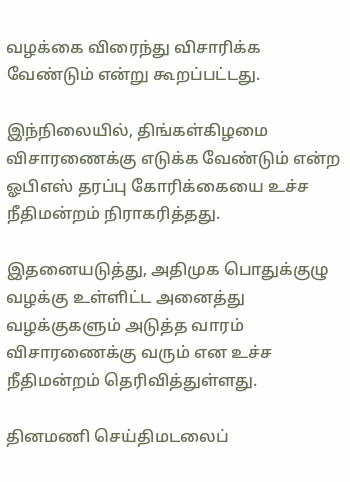வழக்கை விரைந்து விசாரிக்க வேண்டும் என்று கூறப்பட்டது.

இந்நிலையில், திங்கள்கிழமை விசாரணைக்கு எடுக்க வேண்டும் என்ற ஓபிஎஸ் தரப்பு கோரிக்கையை உச்ச நீதிமன்றம் நிராகரித்தது.

இதனையடுத்து, அதிமுக பொதுக்குழு வழக்கு உள்ளிட்ட அனைத்து வழக்குகளும் அடுத்த வாரம் விசாரணைக்கு வரும் என உச்ச நீதிமன்றம் தெரிவித்துள்ளது.

தினமணி செய்திமடலைப்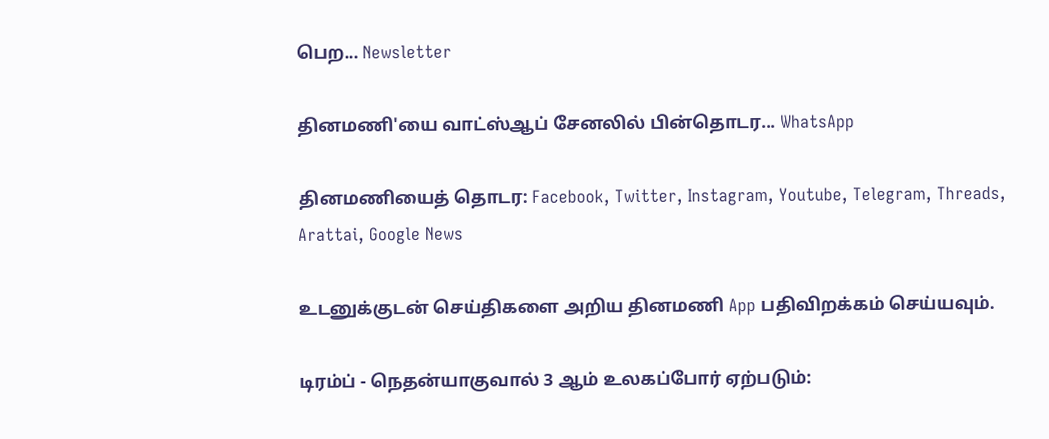பெற... Newsletter

தினமணி'யை வாட்ஸ்ஆப் சேனலில் பின்தொடர... WhatsApp

தினமணியைத் தொடர: Facebook, Twitter, Instagram, Youtube, Telegram, Threads, Arattai, Google News

உடனுக்குடன் செய்திகளை அறிய தினமணி App பதிவிறக்கம் செய்யவும்.

டிரம்ப் - நெதன்யாகுவால் 3 ஆம் உலகப்போர் ஏற்படும்: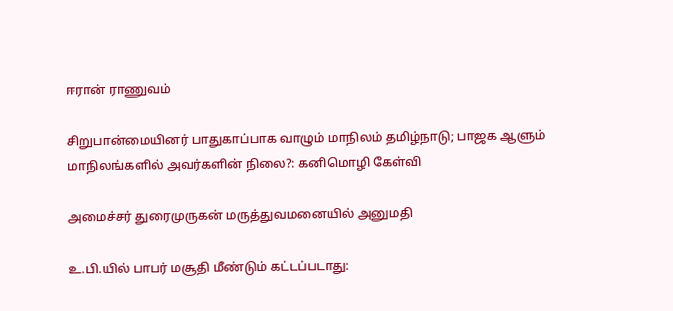ஈரான் ராணுவம்

சிறுபான்மையினர் பாதுகாப்பாக வாழும் மாநிலம் தமிழ்நாடு; பாஜக ஆளும் மாநிலங்களில் அவர்களின் நிலை?: கனிமொழி கேள்வி

அமைச்சர் துரைமுருகன் மருத்துவமனையில் அனுமதி

உ.பி.யில் பாபர் மசூதி மீண்டும் கட்டப்படாது: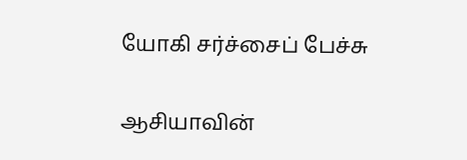யோகி சர்ச்சைப் பேச்சு

ஆசியாவின்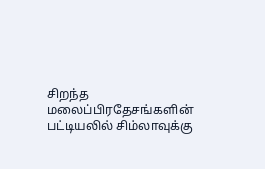சிறந்த மலைப்பிரதேசங்களின் பட்டியலில் சிம்லாவுக்கு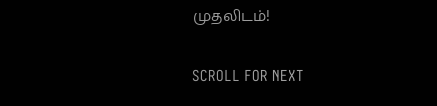முதலிடம்!

SCROLL FOR NEXT